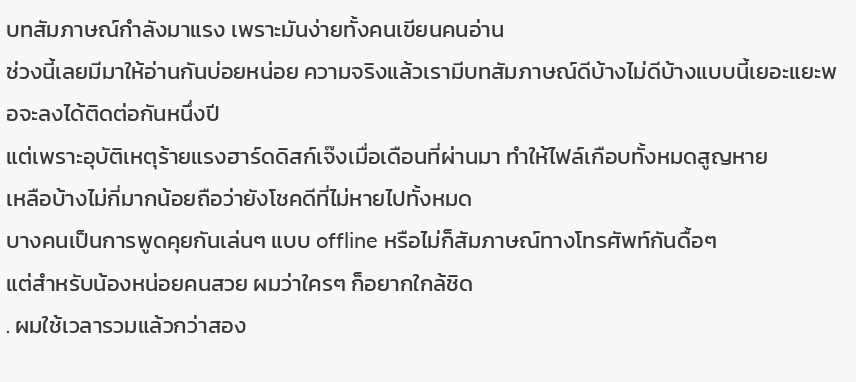บทสัมภาษณ์กำลังมาแรง เพราะมันง่ายทั้งคนเขียนคนอ่าน
ช่วงนี้เลยมีมาให้อ่านกันบ่อยหน่อย ความจริงแล้วเรามีบทสัมภาษณ์ดีบ้างไม่ดีบ้างแบบนี้เยอะแยะพอจะลงได้ติดต่อกันหนึ่งปี
แต่เพราะอุบัติเหตุร้ายแรงฮาร์ดดิสก์เจ๊งเมื่อเดือนที่ผ่านมา ทำให้ไฟล์เกือบทั้งหมดสูญหาย
เหลือบ้างไม่กี่มากน้อยถือว่ายังโชคดีที่ไม่หายไปทั้งหมด
บางคนเป็นการพูดคุยกันเล่นๆ แบบ offline หรือไม่ก็สัมภาษณ์ทางโทรศัพท์กันดื้อๆ
แต่สำหรับน้องหน่อยคนสวย ผมว่าใครๆ ก็อยากใกล้ชิด
. ผมใช้เวลารวมแล้วกว่าสอง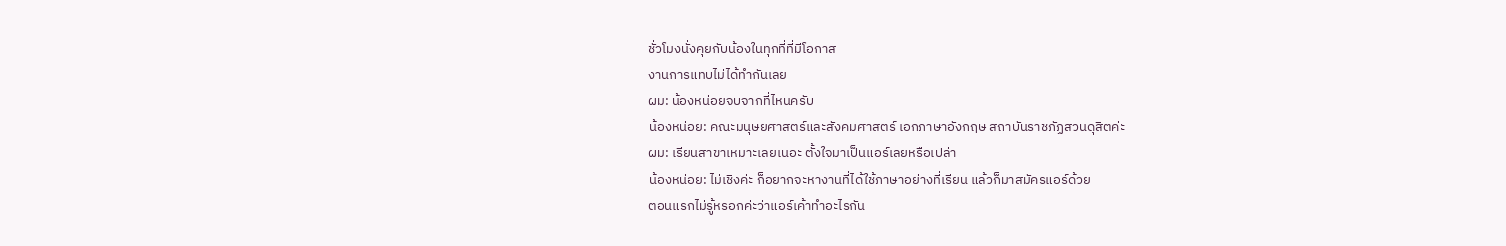ชั่วโมงนั่งคุยกับน้องในทุกที่ที่มีโอกาส
งานการแทบไม่ได้ทำกันเลย
ผม: น้องหน่อยจบจากที่ไหนครับ
น้องหน่อย: คณะมนุษยศาสตร์และสังคมศาสตร์ เอกภาษาอังกฤษ สถาบันราชภัฏสวนดุสิตค่ะ
ผม: เรียนสาขาเหมาะเลยเนอะ ตั้งใจมาเป็นแอร์เลยหรือเปล่า
น้องหน่อย: ไม่เชิงค่ะ ก็อยากจะหางานที่ได้ใช้ภาษาอย่างที่เรียน แล้วก็มาสมัครแอร์ด้วย
ตอนแรกไม่รู้หรอกค่ะว่าแอร์เค้าทำอะไรกัน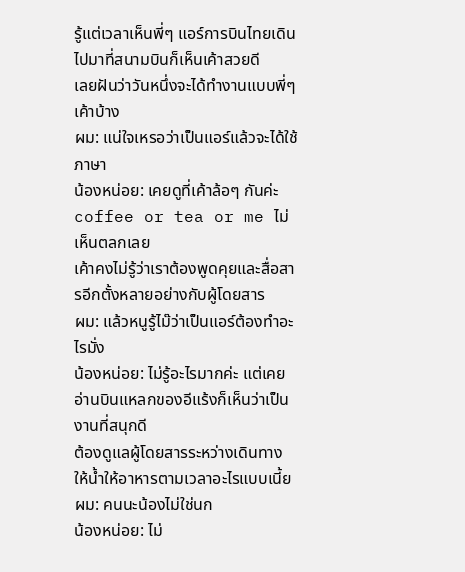รู้แต่เวลาเห็นพี่ๆ แอร์การบินไทยเดินไปมาที่สนามบินก็เห็นเค้าสวยดี
เลยฝันว่าวันหนึ่งจะได้ทำงานแบบพี่ๆ เค้าบ้าง
ผม: แน่ใจเหรอว่าเป็นแอร์แล้วจะได้ใช้ภาษา
น้องหน่อย: เคยดูที่เค้าล้อๆ กันค่ะ coffee or tea or me ไม่เห็นตลกเลย
เค้าคงไม่รู้ว่าเราต้องพูดคุยและสื่อสารอีกตั้งหลายอย่างกับผู้โดยสาร
ผม: แล้วหนูรู้ไม๊ว่าเป็นแอร์ต้องทำอะไรมั่ง
น้องหน่อย: ไม่รู้อะไรมากค่ะ แต่เคยอ่านบินแหลกของอีแร้งก็เห็นว่าเป็นงานที่สนุกดี
ต้องดูแลผู้โดยสารระหว่างเดินทาง ให้น้ำให้อาหารตามเวลาอะไรแบบเนี้ย
ผม: คนนะน้องไม่ใช่นก
น้องหน่อย: ไม่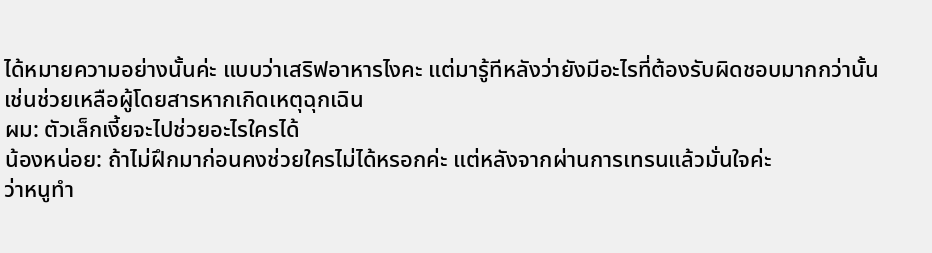ได้หมายความอย่างนั้นค่ะ แบบว่าเสริฟอาหารไงคะ แต่มารู้ทีหลังว่ายังมีอะไรที่ต้องรับผิดชอบมากกว่านั้น
เช่นช่วยเหลือผู้โดยสารหากเกิดเหตุฉุกเฉิน
ผม: ตัวเล็กเงี้ยจะไปช่วยอะไรใครได้
น้องหน่อย: ถ้าไม่ฝึกมาก่อนคงช่วยใครไม่ได้หรอกค่ะ แต่หลังจากผ่านการเทรนแล้วมั่นใจค่ะ
ว่าหนูทำ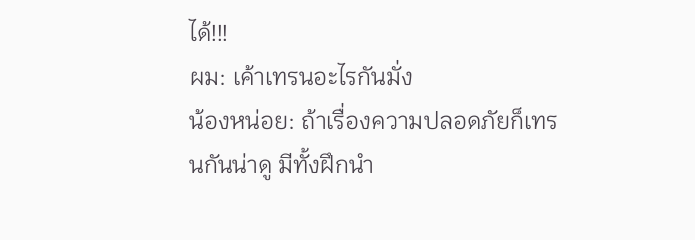ได้!!!
ผม: เค้าเทรนอะไรกันมั่ง
น้องหน่อย: ถ้าเรื่องความปลอดภัยก็เทรนกันน่าดู มีทั้งฝึกนำ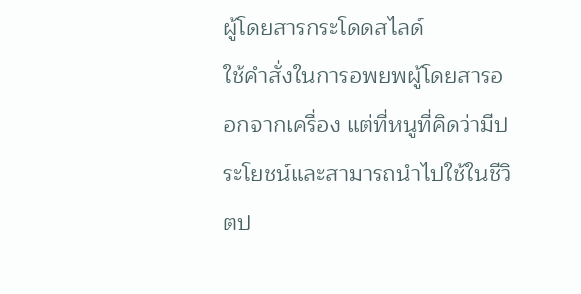ผู้โดยสารกระโดดสไลด์
ใช้คำสั่งในการอพยพผู้โดยสารออกจากเครื่อง แต่ที่หนูที่คิดว่ามีประโยชน์และสามารถนำไปใช้ในชีวิตป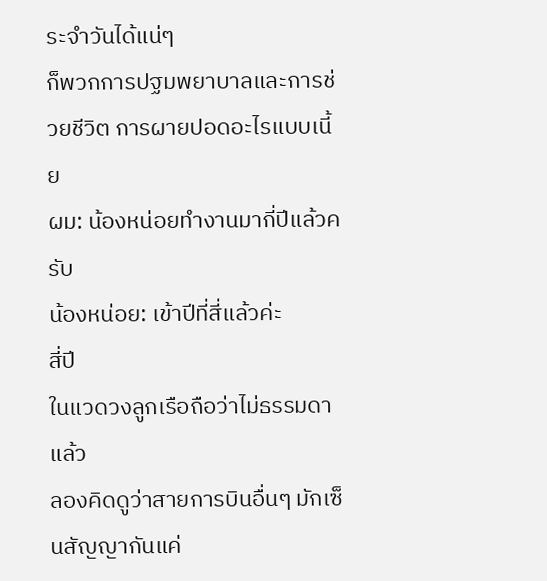ระจำวันได้แน่ๆ
ก็พวกการปฐมพยาบาลและการช่วยชีวิต การผายปอดอะไรแบบเนี้ย
ผม: น้องหน่อยทำงานมากี่ปีแล้วครับ
น้องหน่อย: เข้าปีที่สี่แล้วค่ะ
สี่ปี
ในแวดวงลูกเรือถือว่าไม่ธรรมดาแล้ว
ลองคิดดูว่าสายการบินอื่นๆ มักเซ็นสัญญากันแค่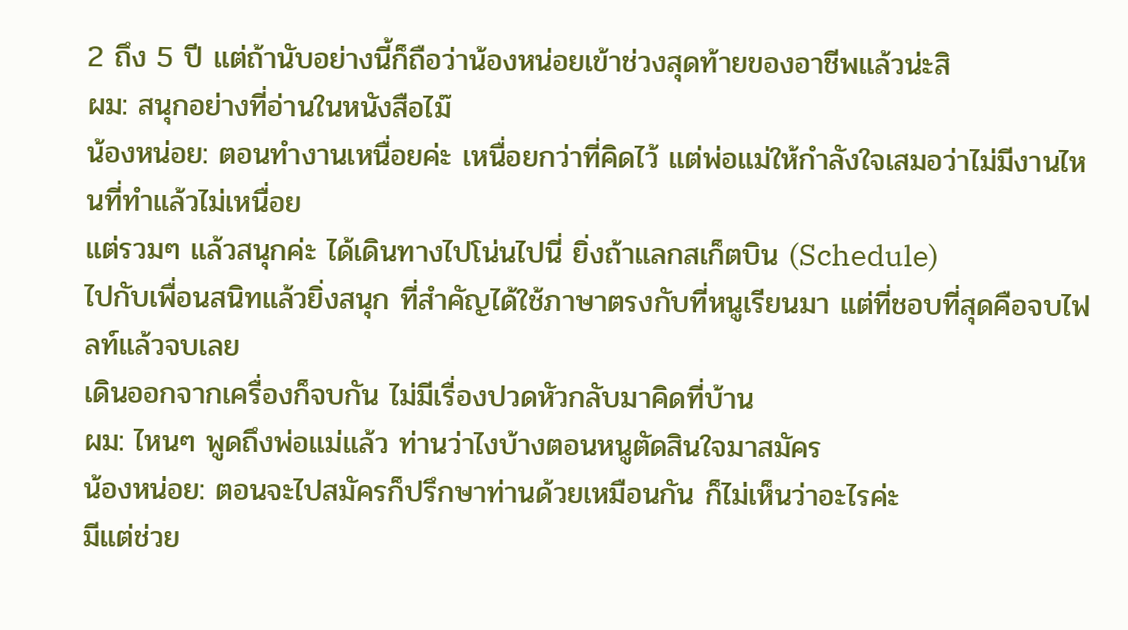2 ถึง 5 ปี แต่ถ้านับอย่างนี้ก็ถือว่าน้องหน่อยเข้าช่วงสุดท้ายของอาชีพแล้วน่ะสิ
ผม: สนุกอย่างที่อ่านในหนังสือไม๊
น้องหน่อย: ตอนทำงานเหนื่อยค่ะ เหนื่อยกว่าที่คิดไว้ แต่พ่อแม่ให้กำลังใจเสมอว่าไม่มีงานไหนที่ทำแล้วไม่เหนื่อย
แต่รวมๆ แล้วสนุกค่ะ ได้เดินทางไปโน่นไปนี่ ยิ่งถ้าแลกสเก็ตบิน (Schedule)
ไปกับเพื่อนสนิทแล้วยิ่งสนุก ที่สำคัญได้ใช้ภาษาตรงกับที่หนูเรียนมา แต่ที่ชอบที่สุดคือจบไฟลท์แล้วจบเลย
เดินออกจากเครื่องก็จบกัน ไม่มีเรื่องปวดหัวกลับมาคิดที่บ้าน
ผม: ไหนๆ พูดถึงพ่อแม่แล้ว ท่านว่าไงบ้างตอนหนูตัดสินใจมาสมัคร
น้องหน่อย: ตอนจะไปสมัครก็ปรึกษาท่านด้วยเหมือนกัน ก็ไม่เห็นว่าอะไรค่ะ
มีแต่ช่วย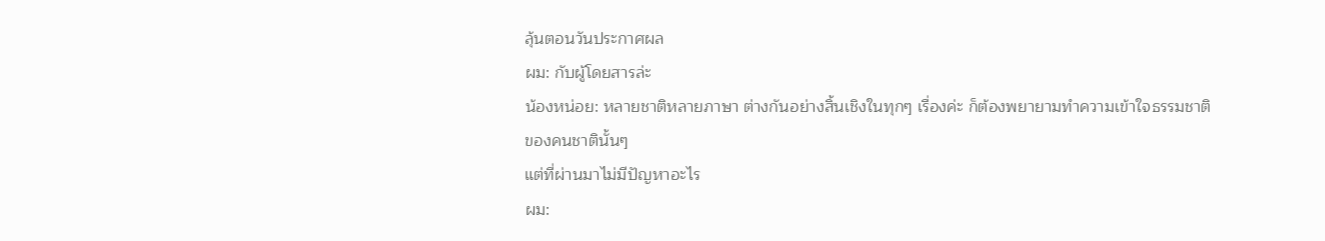ลุ้นตอนวันประกาศผล
ผม: กับผู้โดยสารล่ะ
น้องหน่อย: หลายชาติหลายภาษา ต่างกันอย่างสิ้นเชิงในทุกๆ เรื่องค่ะ ก็ต้องพยายามทำความเข้าใจธรรมชาติของคนชาตินั้นๆ
แต่ที่ผ่านมาไม่มีปัญหาอะไร
ผม: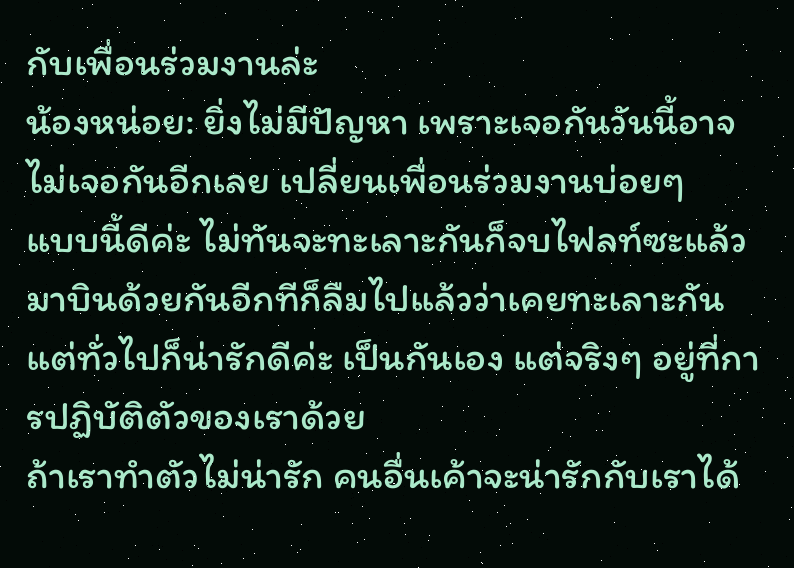กับเพื่อนร่วมงานล่ะ
น้องหน่อย: ยิ่งไม่มีปัญหา เพราะเจอกันวันนี้อาจไม่เจอกันอีกเลย เปลี่ยนเพื่อนร่วมงานบ่อยๆ
แบบนี้ดีค่ะ ไม่ทันจะทะเลาะกันก็จบไฟลท์ซะแล้ว มาบินด้วยกันอีกทีก็ลืมไปแล้วว่าเคยทะเลาะกัน
แต่ทั่วไปก็น่ารักดีค่ะ เป็นกันเอง แต่จริงๆ อยู่ที่การปฏิบัติตัวของเราด้วย
ถ้าเราทำตัวไม่น่ารัก คนอื่นเค้าจะน่ารักกับเราได้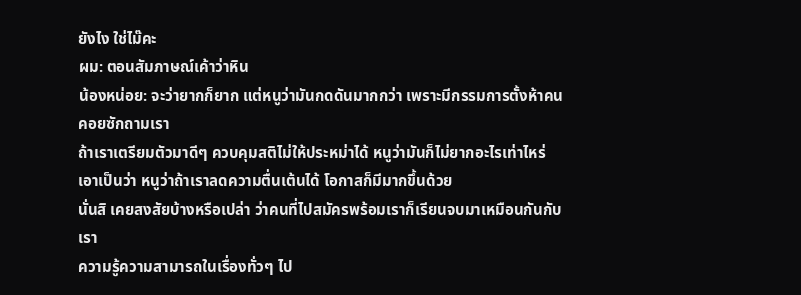ยังไง ใช่ไม๊คะ
ผม: ตอนสัมภาษณ์เค้าว่าหิน
น้องหน่อย: จะว่ายากก็ยาก แต่หนูว่ามันกดดันมากกว่า เพราะมีกรรมการตั้งห้าคนคอยซักถามเรา
ถ้าเราเตรียมตัวมาดีๆ ควบคุมสติไม่ให้ประหม่าได้ หนูว่ามันก็ไม่ยากอะไรเท่าไหร่
เอาเป็นว่า หนูว่าถ้าเราลดความตื่นเต้นได้ โอกาสก็มีมากขึ้นด้วย
นั่นสิ เคยสงสัยบ้างหรือเปล่า ว่าคนที่ไปสมัครพร้อมเราก็เรียนจบมาเหมือนกันกับเรา
ความรู้ความสามารถในเรื่องทั่วๆ ไป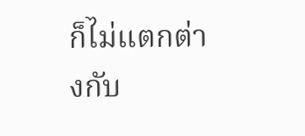ก็ไม่แตกต่างกับ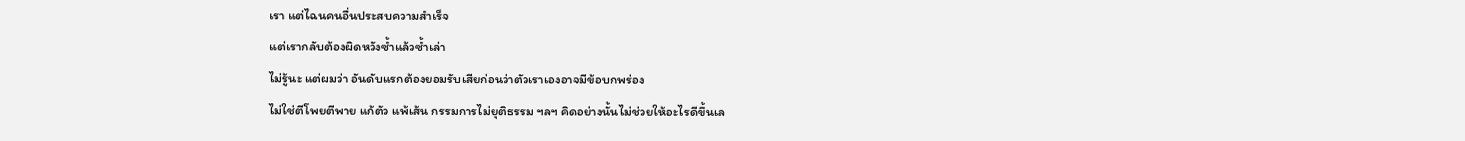เรา แต่ไฉนคนอื่นประสบความสำเร็จ
แต่เรากลับต้องผิดหวังซ้ำแล้วซ้ำเล่า
ไม่รู้นะ แต่ผมว่า อันดับแรกต้องยอมรับเสียก่อนว่าตัวเราเองอาจมีข้อบกพร่อง
ไม่ใช่ตีโพยตีพาย แก้ตัว แพ้เส้น กรรมการไม่ยุติธรรม ฯลฯ คิดอย่างนั้นไม่ช่วยให้อะไรดีขึ้นเล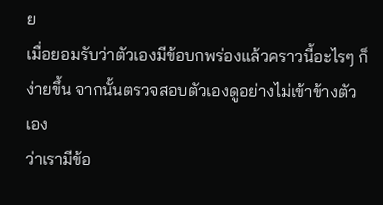ย
เมื่อยอมรับว่าตัวเองมีข้อบกพร่องแล้วคราวนี้อะไรๆ ก็ง่ายขึ้น จากนั้นตรวจสอบตัวเองดูอย่างไม่เข้าข้างตัวเอง
ว่าเรามีข้อ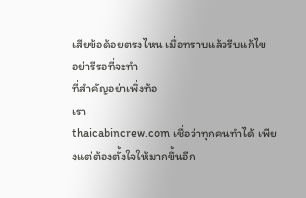เสียข้อด้อยตรงไหน เมื่อทราบแล้วรีบแก้ไข
อย่ารีรอที่จะทำ
ที่สำคัญอย่าเพิ่งท้อ
เรา
thaicabincrew.com เชื่อว่าทุกคนทำได้ เพียงแต่ต้องตั้งใจให้มากขึ้นอีก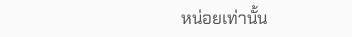หน่อยเท่านั้น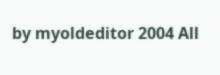by myoldeditor 2004 All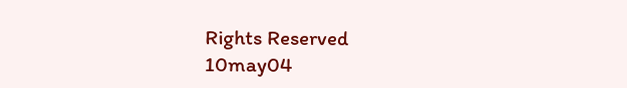Rights Reserved
10may04